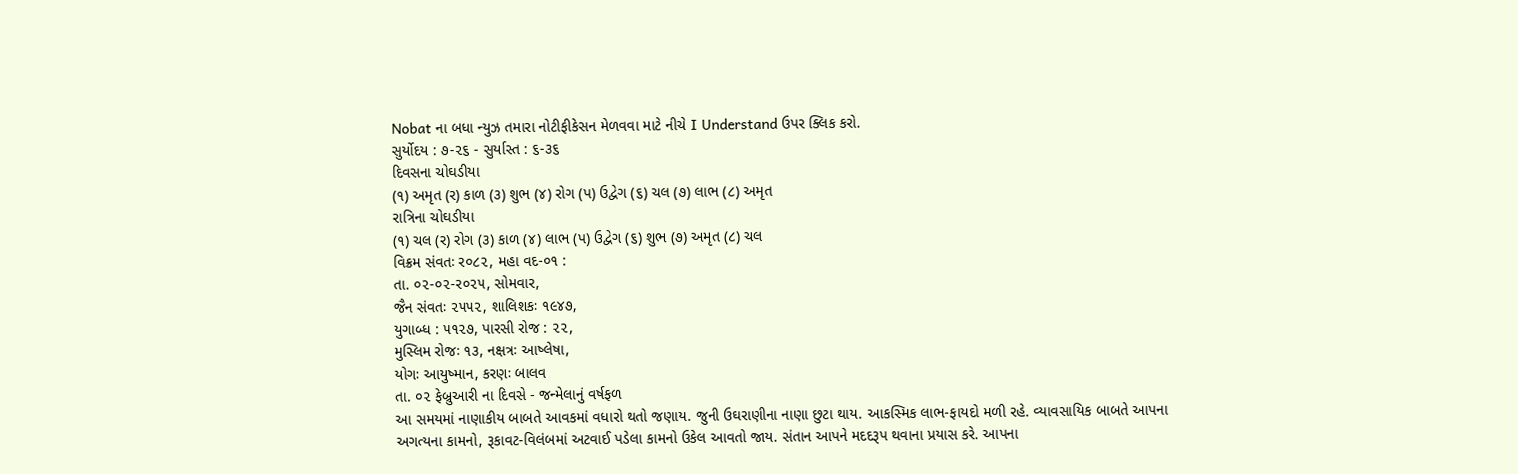Nobat ના બધા ન્યુઝ તમારા નોટીફીકેસન મેળવવા માટે નીચે I Understand ઉપર ક્લિક કરો.
સુર્યોદય : ૭-૨૬ - સુર્યાસ્ત : ૬-૩૬
દિવસના ચોઘડીયા
(૧) અમૃત (ર) કાળ (૩) શુભ (૪) રોગ (પ) ઉદ્વેગ (૬) ચલ (૭) લાભ (૮) અમૃત
રાત્રિના ચોઘડીયા
(૧) ચલ (ર) રોગ (૩) કાળ (૪) લાભ (પ) ઉદ્વેગ (૬) શુભ (૭) અમૃત (૮) ચલ
વિક્રમ સંવતઃ ર૦૮૨, મહા વદ-૦૧ :
તા. ૦૨-૦૨-ર૦૨૫, સોમવાર,
જૈન સંવતઃ ૨૫૫૨, શાલિશકઃ ૧૯૪૭,
યુગાબ્ધ : ૫૧૨૭, પારસી રોજ : ૨૨,
મુસ્લિમ રોજઃ ૧૩, નક્ષત્રઃ આષ્લેષા,
યોગઃ આયુષ્માન, કરણઃ બાલવ
તા. ૦૨ ફેબ્રુઆરી ના દિવસે - જન્મેલાનું વર્ષફળ
આ સમયમાં નાણાકીય બાબતે આવકમાં વધારો થતો જણાય. જુની ઉઘરાણીના નાણા છુટા થાય. આકસ્મિક લાભ-ફાયદો મળી રહે. વ્યાવસાયિક બાબતે આપના અગત્યના કામનો, રૂકાવટ-વિલંબમાં અટવાઈ પડેલા કામનો ઉકેલ આવતો જાય. સંતાન આપને મદદરૂપ થવાના પ્રયાસ કરે. આપના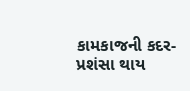કામકાજની કદર-પ્રશંસા થાય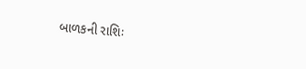બાળકની રાશિઃ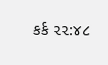કર્ક ૨૨:૪૮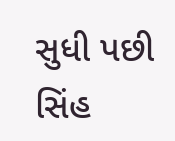સુધી પછી સિંહ